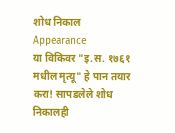शोध निकाल
Appearance
या विकिवर "इ.स. १७६१ मधील मृत्यू" हे पान तयार करा! सापडलेले शोध निकालही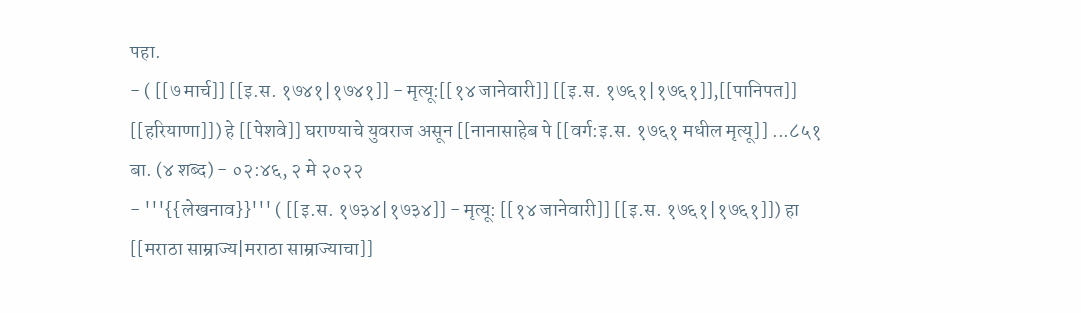पहा.
- ( [[७ मार्च]] [[इ.स. १७४१|१७४१]] - मृत्यू:[[१४ जानेवारी]] [[इ.स. १७६१|१७६१]],[[पानिपत]] [[हरियाणा]]) हे [[पेशवे]] घराण्याचे युवराज असून [[नानासाहेब पे [[वर्ग:इ.स. १७६१ मधील मृत्यू]] ...८५१ बा. (४ शब्द) - ०२:४६, २ मे २०२२
- '''{{लेखनाव}}''' ( [[इ.स. १७३४|१७३४]] - मृत्यू: [[१४ जानेवारी]] [[इ.स. १७६१|१७६१]]) हा [[मराठा साम्राज्य|मराठा साम्राज्याचा]]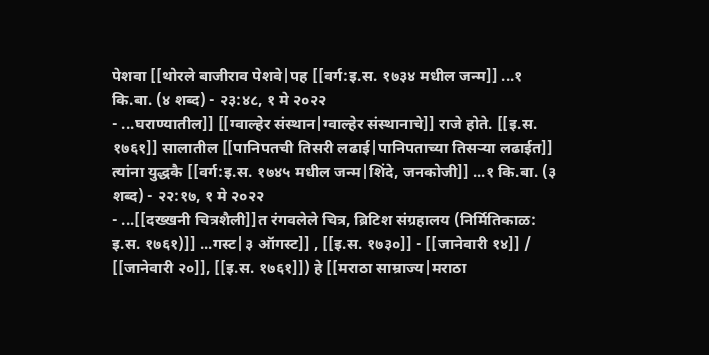पेशवा [[थोरले बाजीराव पेशवे|पह [[वर्ग:इ.स. १७३४ मधील जन्म]] ...१ कि.बा. (४ शब्द) - २३:४८, १ मे २०२२
- ...घराण्यातील]] [[ग्वाल्हेर संस्थान|ग्वाल्हेर संस्थानाचे]] राजे होते. [[इ.स. १७६१]] सालातील [[पानिपतची तिसरी लढाई|पानिपताच्या तिसऱ्या लढाईत]] त्यांना युद्धकै [[वर्ग:इ.स. १७४५ मधील जन्म|शिंदे, जनकोजी]] ...१ कि.बा. (३ शब्द) - २२:१७, १ मे २०२२
- ...[[दख्खनी चित्रशैली]]त रंगवलेले चित्र, ब्रिटिश संग्रहालय (निर्मितिकाळ: इ.स. १७६१)]] ...गस्ट|३ ऑगस्ट]] , [[इ.स. १७३०]] - [[जानेवारी १४]] / [[जानेवारी २०]], [[इ.स. १७६१]]) हे [[मराठा साम्राज्य|मराठा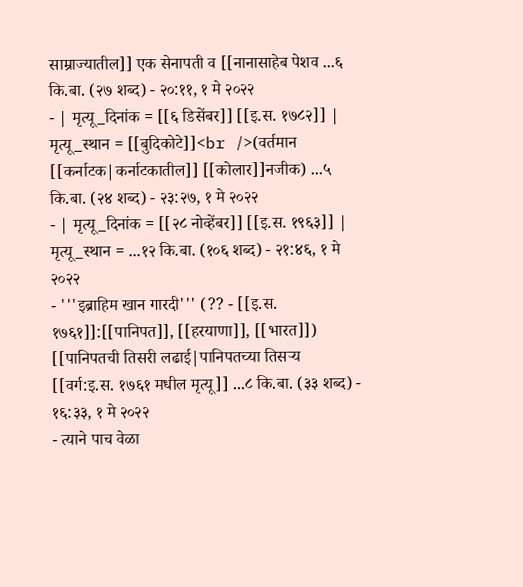साम्राज्यातील]] एक सेनापती व [[नानासाहेब पेशव ...६ कि.बा. (२७ शब्द) - २०:११, १ मे २०२२
- | मृत्यू_दिनांक = [[६ डिसेंबर]] [[इ.स. १७८२]] | मृत्यू_स्थान = [[बुदिकोटे]]<br />(वर्तमान [[कर्नाटक|कर्नाटकातील]] [[कोलार]]नजीक) ...५ कि.बा. (२४ शब्द) - २३:२७, १ मे २०२२
- | मृत्यू_दिनांक = [[२८ नोव्हेंबर]] [[इ.स. १९६३]] | मृत्यू_स्थान = ...१२ कि.बा. (१०६ शब्द) - २१:४६, १ मे २०२२
- '''इब्राहिम खान गारदी''' (?? - [[इ.स. १७६१]]:[[पानिपत]], [[हरयाणा]], [[भारत]]) [[पानिपतची तिसरी लढाई|पानिपतच्या तिसऱ्य [[वर्ग:इ.स. १७६१ मधील मृत्यू]] ...८ कि.बा. (३३ शब्द) - १६:३३, १ मे २०२२
- त्याने पाच वेळा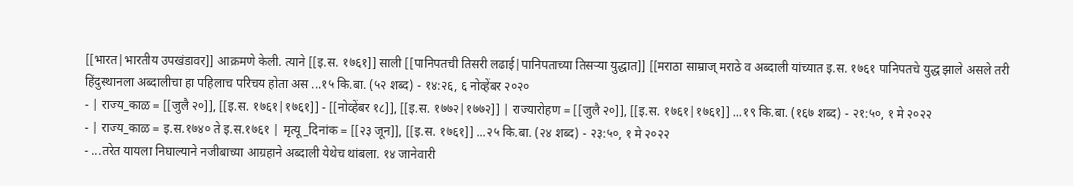[[भारत|भारतीय उपखंडावर]] आक्रमणे केली. त्याने [[इ.स. १७६१]] साली [[पानिपतची तिसरी लढाई|पानिपताच्या तिसऱ्या युद्धात]] [[मराठा साम्राज् मराठे व अब्दाली यांच्यात इ.स. १७६१ पानिपतचे युद्ध झाले असले तरी हिंदुस्थानला अब्दालीचा हा पहिलाच परिचय होता अस ...१५ कि.बा. (५२ शब्द) - १४:२६, ६ नोव्हेंबर २०२०
- | राज्य_काळ = [[जुलै २०]], [[इ.स. १७६१|१७६१]] - [[नोव्हेंबर १८]], [[इ.स. १७७२|१७७२]] | राज्यारोहण = [[जुलै २०]], [[इ.स. १७६१|१७६१]] ...१९ कि.बा. (१६७ शब्द) - २१:५०, १ मे २०२२
- | राज्य_काळ = इ.स.१७४० ते इ.स.१७६१ | मृत्यू_दिनांक = [[२३ जून]], [[इ.स. १७६१]] ...२५ कि.बा. (२४ शब्द) - २३:५०, १ मे २०२२
- ...तरेत यायला निघाल्याने नजीबाच्या आग्रहाने अब्दाली येथेच थांबला. १४ जानेवारी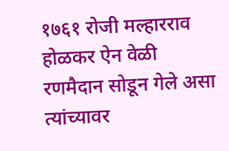१७६१ रोजी मल्हारराव होळकर ऐन वेळी रणमैदान सोडून गेले असा त्यांच्यावर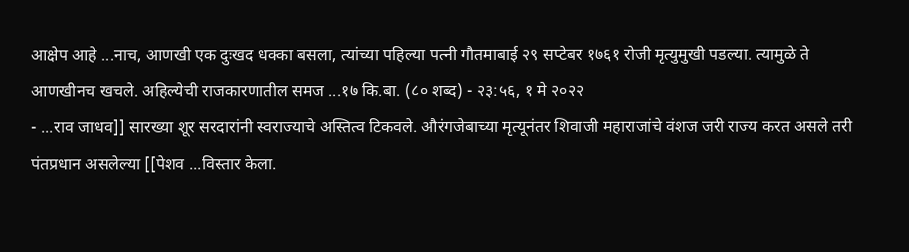आक्षेप आहे ...नाच, आणखी एक दुःखद धक्का बसला, त्यांच्या पहिल्या पत्नी गौतमाबाई २९ सप्टेबर १७६१ रोजी मृत्युमुखी पडल्या. त्यामुळे ते आणखीनच खचले. अहिल्येची राजकारणातील समज ...१७ कि.बा. (८० शब्द) - २३:५६, १ मे २०२२
- ...राव जाधव]] सारख्या शूर सरदारांनी स्वराज्याचे अस्तित्व टिकवले. औरंगजेबाच्या मृत्यूनंतर शिवाजी महाराजांचे वंशज जरी राज्य करत असले तरी पंतप्रधान असलेल्या [[पेशव ...विस्तार केला.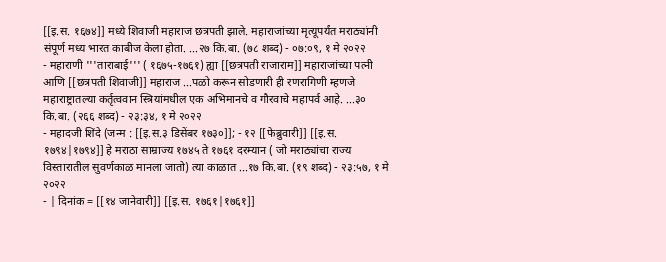[[इ.स. १६७४]] मध्ये शिवाजी महाराज छत्रपती झाले. महाराजांच्या मृत्यूपर्यंत मराठ्यांनी संपूर्ण मध्य भारत काबीज केला होता. ...२७ कि.बा. (७८ शब्द) - ०७:०९, १ मे २०२२
- महाराणी '''ताराबाई''' ( १६७५-१७६१) ह्या [[छत्रपती राजाराम]] महाराजांच्या पत्नी आणि [[छत्रपती शिवाजी]] महाराज ...पळो करून सोडणारी ही रणरागिणी म्हणजे महाराष्ट्रातल्या कर्तृत्ववान स्त्रियांमधील एक अभिमानचे व गौरवाचे महापर्व आहे. ...३० कि.बा. (२६६ शब्द) - २३:३४, १ मे २०२२
- महादजी शिंदे (जन्म : [[इ.स.३ डिसेंबर १७३०]]; - १२ [[फेब्रुवारी]] [[इ.स. १७९४|१७९४]] हे मराठा साम्राज्य १७४५ ते १७६१ दरम्यान ( जो मराठ्यांचा राज्य विस्तारातील सुवर्णकाळ मानला जातो) त्या काळात ...१७ कि.बा. (१९ शब्द) - २३:५७, १ मे २०२२
- | दिनांक = [[१४ जानेवारी]] [[इ.स. १७६१|१७६१]]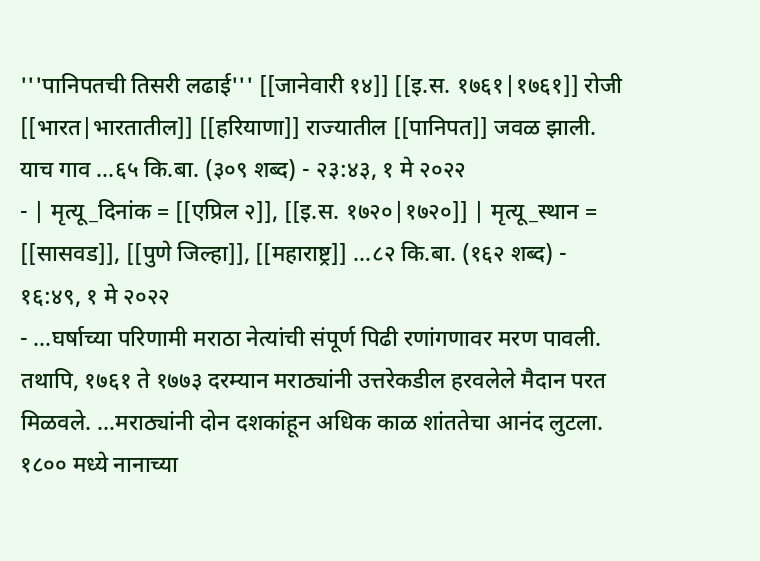'''पानिपतची तिसरी लढाई''' [[जानेवारी १४]] [[इ.स. १७६१|१७६१]] रोजी [[भारत|भारतातील]] [[हरियाणा]] राज्यातील [[पानिपत]] जवळ झाली. याच गाव ...६५ कि.बा. (३०९ शब्द) - २३:४३, १ मे २०२२
- | मृत्यू_दिनांक = [[एप्रिल २]], [[इ.स. १७२०|१७२०]] | मृत्यू_स्थान = [[सासवड]], [[पुणे जिल्हा]], [[महाराष्ट्र]] ...८२ कि.बा. (१६२ शब्द) - १६:४९, १ मे २०२२
- ...घर्षाच्या परिणामी मराठा नेत्यांची संपूर्ण पिढी रणांगणावर मरण पावली. तथापि, १७६१ ते १७७३ दरम्यान मराठ्यांनी उत्तरेकडील हरवलेले मैदान परत मिळवले. ...मराठ्यांनी दोन दशकांहून अधिक काळ शांततेचा आनंद लुटला. १८०० मध्ये नानाच्या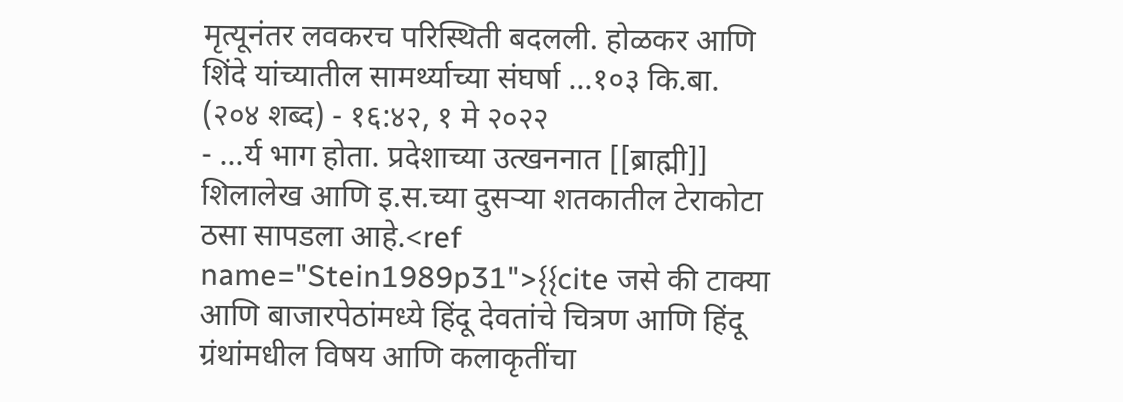मृत्यूनंतर लवकरच परिस्थिती बदलली. होळकर आणि शिंदे यांच्यातील सामर्थ्याच्या संघर्षा ...१०३ कि.बा. (२०४ शब्द) - १६:४२, १ मे २०२२
- ...र्य भाग होता. प्रदेशाच्या उत्खननात [[ब्राह्मी]] शिलालेख आणि इ.स.च्या दुसऱ्या शतकातील टेराकोटा ठसा सापडला आहे.<ref name="Stein1989p31">{{cite जसे की टाक्या आणि बाजारपेठांमध्ये हिंदू देवतांचे चित्रण आणि हिंदू ग्रंथांमधील विषय आणि कलाकृतींचा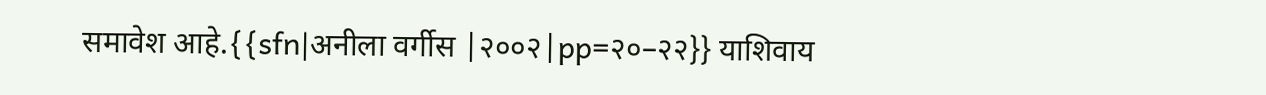समावेश आहे.{{sfn|अनीला वर्गीस |२००२|pp=२०–२२}} याशिवाय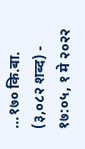...१७० कि.बा. (३,०८२ शब्द) - १७:०५, १ मे २०२२